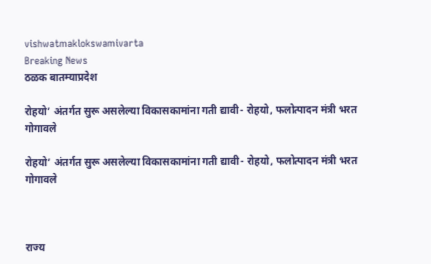vishwatmaklokswamivarta
Breaking News
ठळक बातम्याप्रदेश

रोहयो’ अंतर्गत सुरू असलेल्या विकासकामांना गती द्यावी- रोहयो, फलोत्पादन मंत्री भरत गोगावले

रोहयो’ अंतर्गत सुरू असलेल्या विकासकामांना गती द्यावी- रोहयो, फलोत्पादन मंत्री भरत गोगावले



राज्य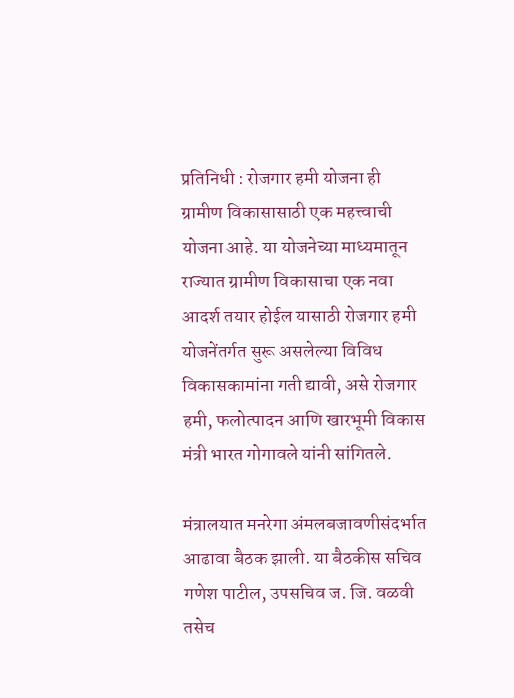प्रतिनिधी : रोजगार हमी योजना ही ग्रामीण विकासासाठी एक महत्त्वाची योजना आहे. या योजनेच्या माध्यमातून राज्यात ग्रामीण विकासाचा एक नवा आदर्श तयार होईल यासाठी रोजगार हमी योजनेंतर्गत सुरू असलेल्या विविध विकासकामांना गती द्यावी, असे रोजगार हमी, फलोत्पादन आणि खारभूमी विकास मंत्री भारत गोगावले यांनी सांगितले.

मंत्रालयात मनरेगा अंमलबजावणीसंदर्भात आढावा बैठक झाली. या बैठकीस सचिव गणेश पाटील, उपसचिव ज. जि. वळवी तसेच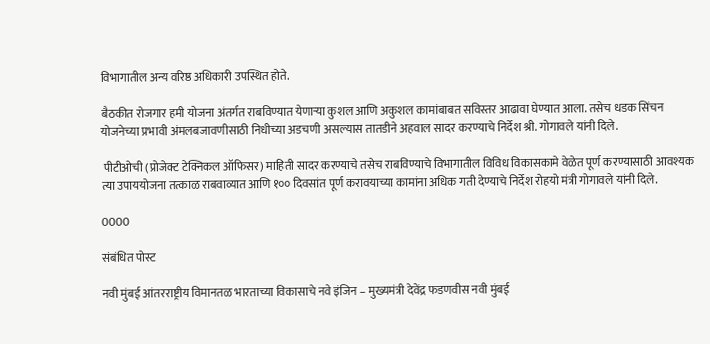विभागातील अन्य वरिष्ठ अधिकारी उपस्थित होते.

बैठकीत रोजगार हमी योजना अंतर्गत राबविण्यात येणाऱ्या कुशल आणि अकुशल कामांबाबत सविस्तर आढावा घेण्यात आला. तसेच धडक सिंचन योजनेच्या प्रभावी अंमलबजावणीसाठी निधीच्या अडचणी असल्यास तातडीने अहवाल सादर करण्याचे निर्देश श्री. गोगावले यांनी दिले.

 पीटीओची (प्रोजेक्ट टेक्निकल ऑफिसर) माहिती सादर करण्याचे तसेच राबविण्याचे विभागातील विविध विकासकामे वेळेत पूर्ण करण्यासाठी आवश्यक त्या उपाययोजना तत्काळ राबवाव्यात आणि १०० दिवसांत पूर्ण करावयाच्या कामांना अधिक गती देण्याचे निर्देश रोहयो मंत्री गोगावले यांनी दिले.

0000

संबंधित पोस्ट

नवी मुंबई आंतरराष्ट्रीय विमानतळ भारताच्या विकासाचे नवे इंजिन – मुख्यमंत्री देवेंद्र फडणवीस नवी मुंबई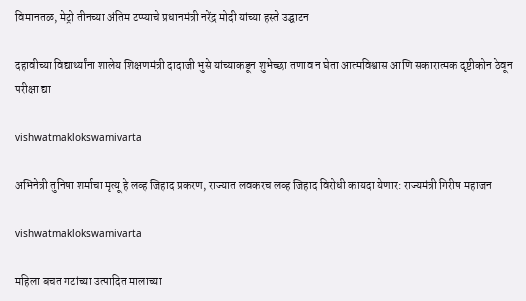विमानतळ, मेट्रो तीनच्या अंतिम टप्प्याचे प्रधानमंत्री नरेंद्र मोदी यांच्या हस्ते उद्घाटन

दहावीच्या विद्यार्थ्यांना शालेय शिक्षणमंत्री दादाजी भुसे यांच्याकडून शुभेच्छा तणाव न घेता आत्मविश्वास आणि सकारात्मक दृष्टीकोन ठेवून परीक्षा द्या

vishwatmaklokswamivarta

अभिनेत्री तुनिषा शर्माचा मृत्यू हे लव्ह जिहाद प्रकरण, राज्यात लवकरच लव्ह जिहाद विरोधी कायदा येणार: राज्यमंत्री गिरीष महाजन

vishwatmaklokswamivarta

महिला बचत गटांच्या उत्पादित मालाच्या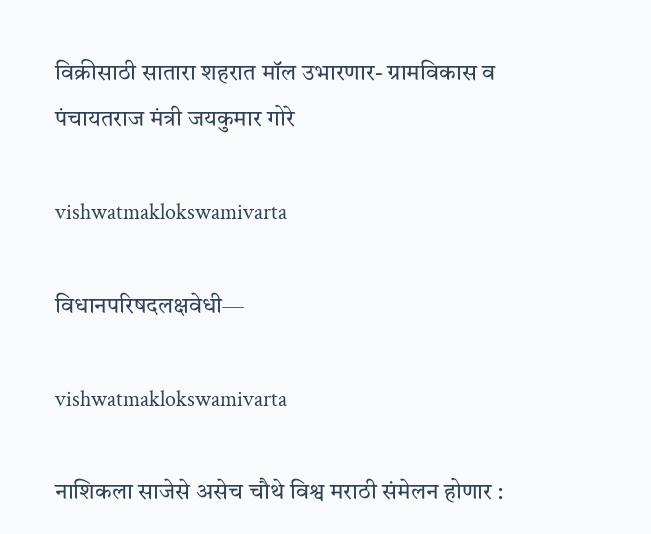विक्रीसाठी सातारा शहरात मॉल उभारणार- ग्रामविकास व पंचायतराज मंत्री जयकुमार गोरे

vishwatmaklokswamivarta

विधानपरिषदलक्षवेधी—

vishwatmaklokswamivarta

नाशिकला साजेसे असेच चौथे विश्व मराठी संमेलन होणार :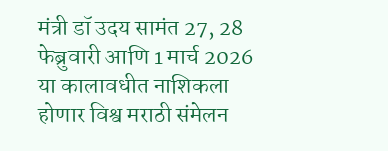मंत्री डॉ उदय सामंत 27, 28 फेब्रुवारी आणि 1 मार्च 2026 या कालावधीत नाशिकला होणार विश्व मराठी संमेलन